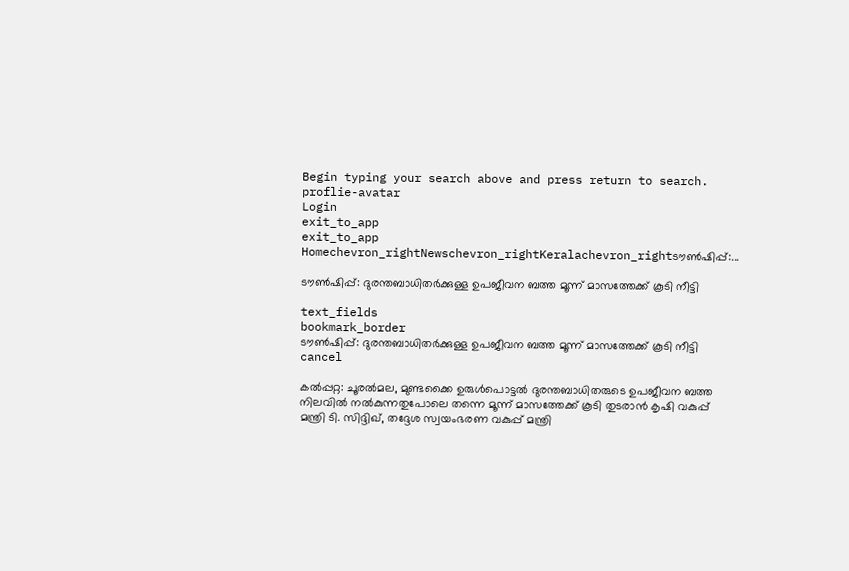Begin typing your search above and press return to search.
proflie-avatar
Login
exit_to_app
exit_to_app
Homechevron_rightNewschevron_rightKeralachevron_rightടൗണ്‍ഷിപ്പ്:...

ടൗണ്‍ഷിപ്പ്: ദുരന്തബാധിതര്‍ക്കുള്ള ഉപജീവന ബത്ത മൂന്ന് മാസത്തേക്ക് കൂടി നീട്ടി

text_fields
bookmark_border
ടൗണ്‍ഷിപ്പ്: ദുരന്തബാധിതര്‍ക്കുള്ള ഉപജീവന ബത്ത മൂന്ന് മാസത്തേക്ക് കൂടി നീട്ടി
cancel

കൽപ്പറ്റ: ചൂരല്‍മല, മുണ്ടക്കൈ ഉരുള്‍പൊട്ടല്‍ ദുരന്തബാധിതരുടെ ഉപജീവന ബത്ത നിലവില്‍ നല്‍കുന്നതുപോലെ തന്നെ മൂന്ന് മാസത്തേക്ക് കൂടി തുടരാന്‍ കൃഷി വകുപ്പ് മന്ത്രി ടി. സിദ്ദിഖ്, തദ്ദേശ സ്വയംഭരണ വകുപ്പ് മന്ത്രി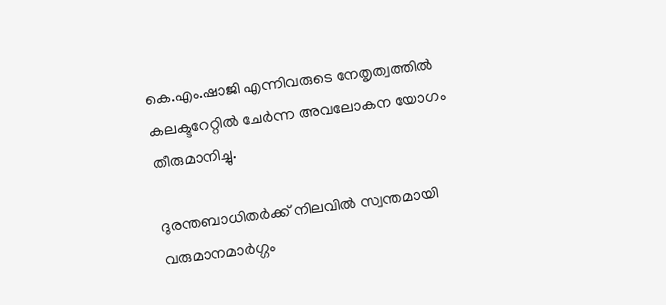കെ.എം.ഷാജി എന്നിവരുടെ നേതൃത്വത്തില്‍ കലക്ടറേറ്റിൽ ചേര്‍ന്ന അവലോകന യോഗം തീരുമാനിച്ചു.

ദുരന്തബാധിതര്‍ക്ക് നിലവിൽ സ്വന്തമായി വരുമാനമാര്‍ഗ്ഗം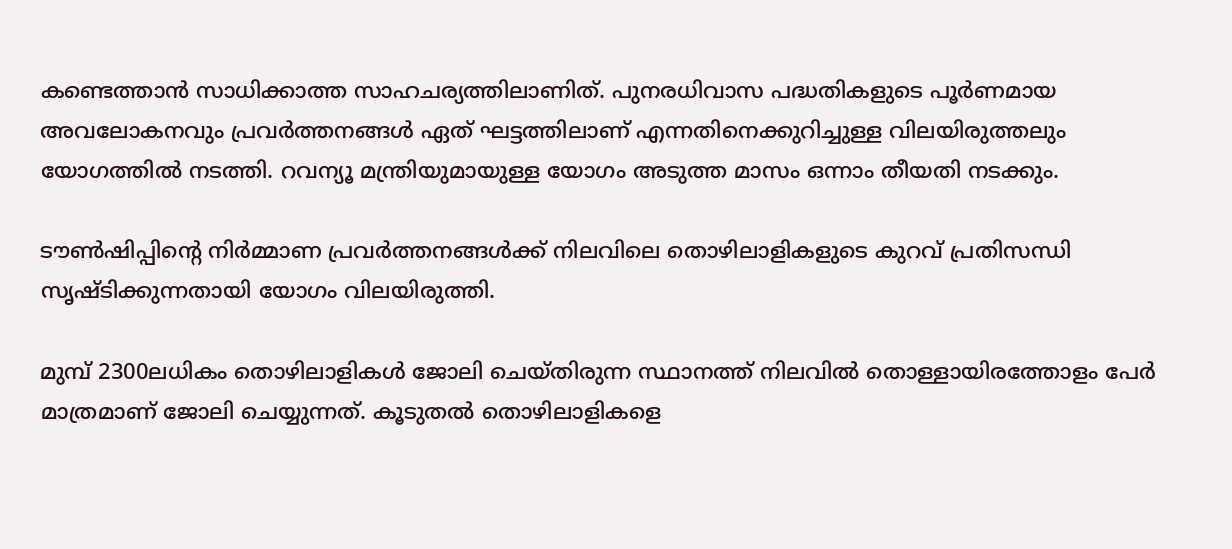കണ്ടെത്താന്‍ സാധിക്കാത്ത സാഹചര്യത്തിലാണിത്. പുനരധിവാസ പദ്ധതികളുടെ പൂര്‍ണമായ അവലോകനവും പ്രവര്‍ത്തനങ്ങള്‍ ഏത് ഘട്ടത്തിലാണ് എന്നതിനെക്കുറിച്ചുള്ള വിലയിരുത്തലും യോഗത്തില്‍ നടത്തി. റവന്യൂ മന്ത്രിയുമായുള്ള യോഗം അടുത്ത മാസം ഒന്നാം തീയതി നടക്കും.

ടൗൺഷിപ്പിന്റെ നിര്‍മ്മാണ പ്രവര്‍ത്തനങ്ങള്‍ക്ക് നിലവിലെ തൊഴിലാളികളുടെ കുറവ് പ്രതിസന്ധി സൃഷ്ടിക്കുന്നതായി യോഗം വിലയിരുത്തി.

മുമ്പ് 2300ലധികം തൊഴിലാളികള്‍ ജോലി ചെയ്തിരുന്ന സ്ഥാനത്ത് നിലവില്‍ തൊള്ളായിരത്തോളം പേര്‍ മാത്രമാണ് ജോലി ചെയ്യുന്നത്. കൂടുതല്‍ തൊഴിലാളികളെ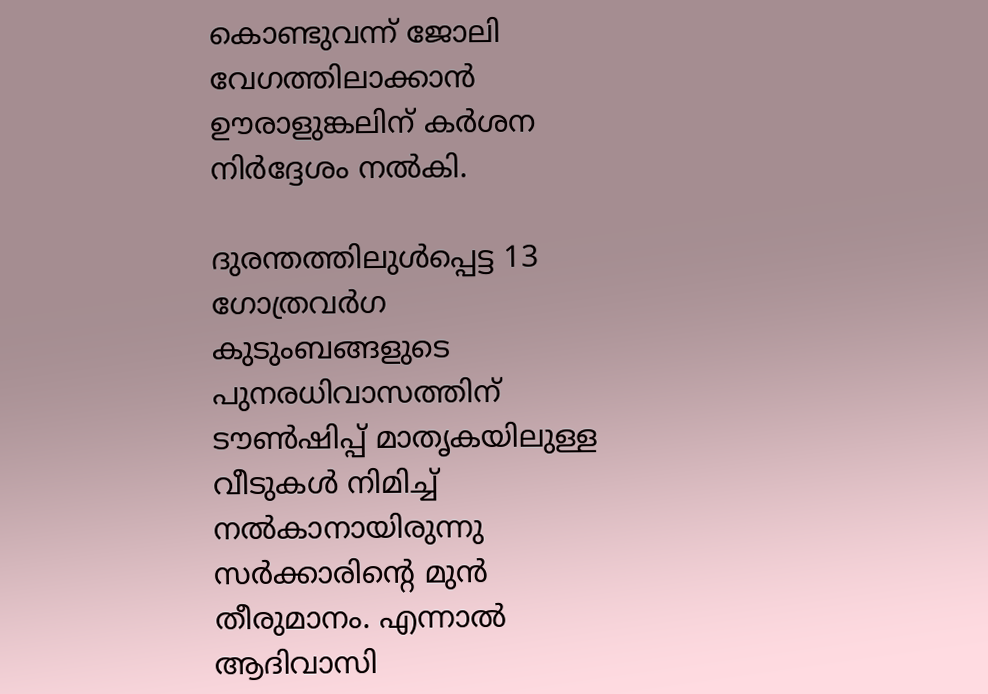കൊണ്ടുവന്ന് ജോലി വേഗത്തിലാക്കാൻ ഊരാളുങ്കലിന് കര്‍ശന നിര്‍ദ്ദേശം നല്‍കി.

ദുരന്തത്തിലുൾപ്പെട്ട 13 ഗോത്രവർഗ കുടുംബങ്ങളുടെ പുനരധിവാസത്തിന് ടൗണ്‍ഷിപ്പ് മാതൃകയിലുള്ള വീടുകള്‍ നിമിച്ച് നല്‍കാനായിരുന്നു സര്‍ക്കാരിന്റെ മുന്‍ തീരുമാനം. എന്നാല്‍ ആദിവാസി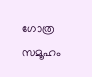ഗോത്ര സമൂഹം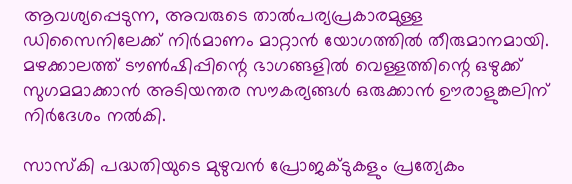ആവശ്യപ്പെടുന്ന, അവരുടെ താൽപര്യപ്രകാരമുള്ള ഡിസൈനിലേക്ക് നിർമാണം മാറ്റാന്‍ യോഗത്തില്‍ തീരുമാനമായി. മഴക്കാലത്ത് ടൗണ്‍ഷിപ്പിന്റെ ഭാഗങ്ങളിൽ വെള്ളത്തിന്റെ ഒഴുക്ക് സുഗമമാക്കാന്‍ അടിയന്തര സൗകര്യങ്ങൾ ഒരുക്കാൻ ഊരാളുങ്കലിന് നിർദേശം നൽകി.

സാസ്കി പദ്ധതിയുടെ മുഴുവന്‍ പ്രോജക്ടുകളും പ്രത്യേകം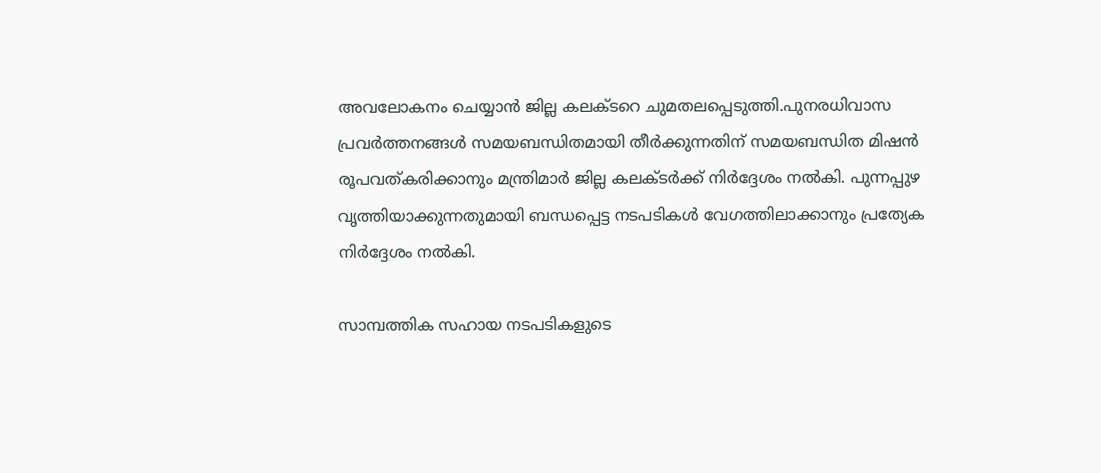അവലോകനം ചെയ്യാന്‍ ജില്ല കലക്ടറെ ചുമതലപ്പെടുത്തി.പുനരധിവാസ പ്രവര്‍ത്തനങ്ങൾ സമയബന്ധിതമായി തീര്‍ക്കുന്നതിന് സമയബന്ധിത മിഷന്‍ രൂപവത്കരിക്കാനും മന്ത്രിമാർ ജില്ല കലക്ടര്‍ക്ക് നിര്‍ദ്ദേശം നല്‍കി. പുന്നപ്പുഴ വൃത്തിയാക്കുന്നതുമായി ബന്ധപ്പെട്ട നടപടികള്‍ വേഗത്തിലാക്കാനും പ്രത്യേക നിര്‍ദ്ദേശം നല്‍കി.

സാമ്പത്തിക സഹായ നടപടികളുടെ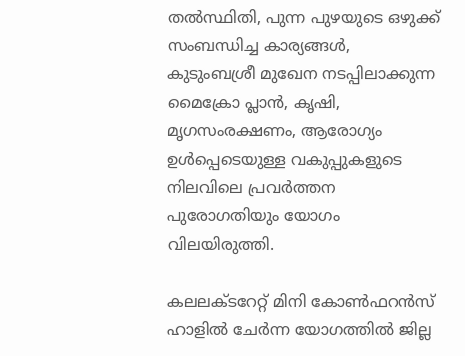തൽസ്ഥിതി, പുന്ന പുഴയുടെ ഒഴുക്ക് സംബന്ധിച്ച കാര്യങ്ങൾ, കുടുംബശ്രീ മുഖേന നടപ്പിലാക്കുന്ന മൈക്രോ പ്ലാൻ, കൃഷി, മൃഗസംരക്ഷണം, ആരോഗ്യം ഉൾപ്പെടെയുള്ള വകുപ്പുകളുടെ നിലവിലെ പ്രവർത്തന പുരോഗതിയും യോഗം വിലയിരുത്തി.

കലലക്ടറേറ്റ് മിനി കോണ്‍ഫറന്‍സ് ഹാളില്‍ ചേര്‍ന്ന യോഗത്തില്‍ ജില്ല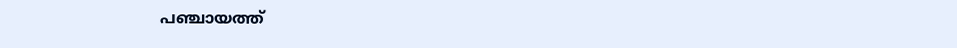പഞ്ചായത്ത്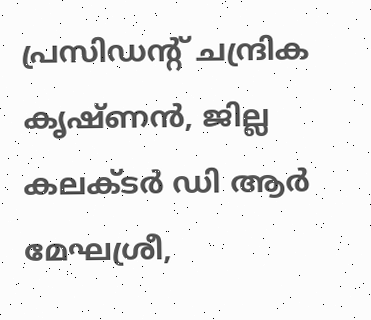പ്രസിഡന്റ് ചന്ദ്രിക കൃഷ്ണന്‍, ജില്ല കലക്ടര്‍ ഡി ആര്‍ മേഘശ്രീ,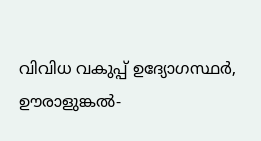വിവിധ വകുപ്പ് ഉദ്യോഗസ്ഥര്‍, ഊരാളുങ്കൽ-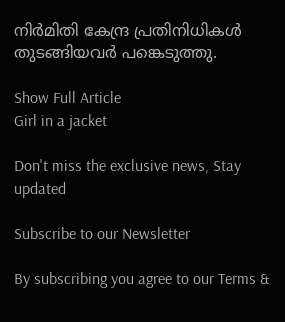നിർമിതി കേന്ദ്ര പ്രതിനിധികൾ തുടങ്ങിയവര്‍ പങ്കെടുത്തു.

Show Full Article
Girl in a jacket

Don't miss the exclusive news, Stay updated

Subscribe to our Newsletter

By subscribing you agree to our Terms &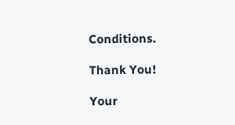Conditions.

Thank You!

Your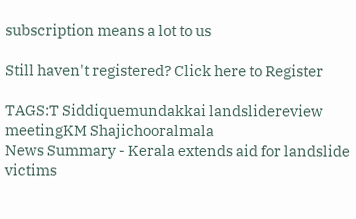subscription means a lot to us

Still haven't registered? Click here to Register

TAGS:T Siddiquemundakkai landslidereview meetingKM Shajichooralmala
News Summary - Kerala extends aid for landslide victims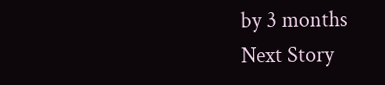by 3 months
Next Story